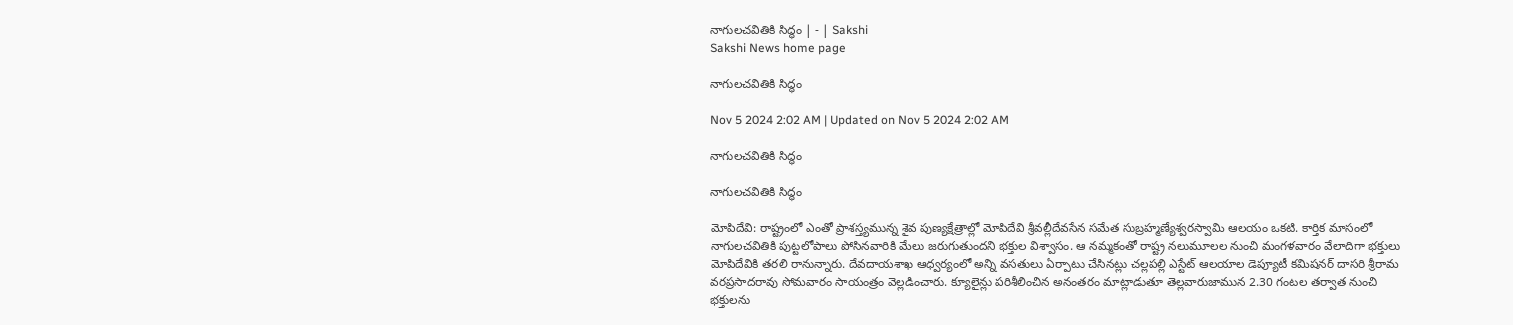నాగులచవితికి సిద్ధం | - | Sakshi
Sakshi News home page

నాగులచవితికి సిద్ధం

Nov 5 2024 2:02 AM | Updated on Nov 5 2024 2:02 AM

నాగులచవితికి సిద్ధం

నాగులచవితికి సిద్ధం

మోపిదేవి: రాష్ట్రంలో ఎంతో ప్రాశస్త్యమున్న శైవ పుణ్యక్షేత్రాల్లో మోపిదేవి శ్రీవల్లీదేవసేన సమేత సుబ్రహ్మణ్యేశ్వరస్వామి ఆలయం ఒకటి. కార్తిక మాసంలో నాగులచవితికి పుట్టలోపాలు పోసినవారికి మేలు జరుగుతుందని భక్తుల విశ్వాసం. ఆ నమ్మకంతో రాష్ట్ర నలుమూలల నుంచి మంగళవారం వేలాదిగా భక్తులు మోపిదేవికి తరలి రానున్నారు. దేవదాయశాఖ ఆధ్వర్యంలో అన్ని వసతులు ఏర్పాటు చేసినట్లు చల్లపల్లి ఎస్టేట్‌ ఆలయాల డెప్యూటీ కమిషనర్‌ దాసరి శ్రీరామ వరప్రసాదరావు సోమవారం సాయంత్రం వెల్లడించారు. క్యూలైన్లు పరిశీలించిన అనంతరం మాట్లాడుతూ తెల్లవారుజామున 2.30 గంటల తర్వాత నుంచి భక్తులను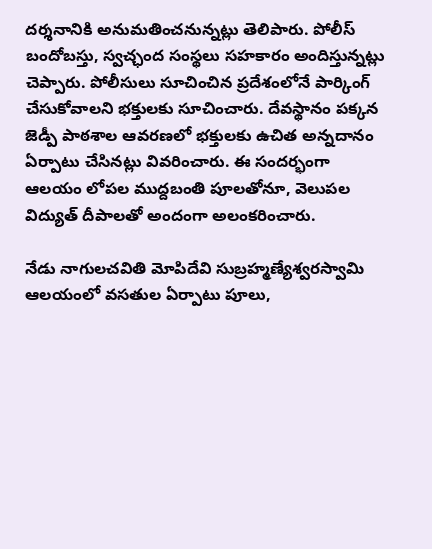దర్శనానికి అనుమతించనున్నట్లు తెలిపారు. పోలీస్‌ బందోబస్తు, స్వచ్ఛంద సంస్థలు సహకారం అందిస్తున్నట్లు చెప్పారు. పోలీసులు సూచించిన ప్రదేశంలోనే పార్కింగ్‌ చేసుకోవాలని భక్తులకు సూచించారు. దేవస్థానం పక్కన జెడ్పీ పాఠశాల ఆవరణలో భక్తులకు ఉచిత అన్నదానం ఏర్పాటు చేసినట్లు వివరించారు. ఈ సందర్భంగా ఆలయం లోపల ముద్దబంతి పూలతోనూ, వెలుపల విద్యుత్‌ దీపాలతో అందంగా అలంకరించారు.

నేడు నాగులచవితి మోపిదేవి సుబ్రహ్మణ్యేశ్వరస్వామి ఆలయంలో వసతుల ఏర్పాటు పూలు,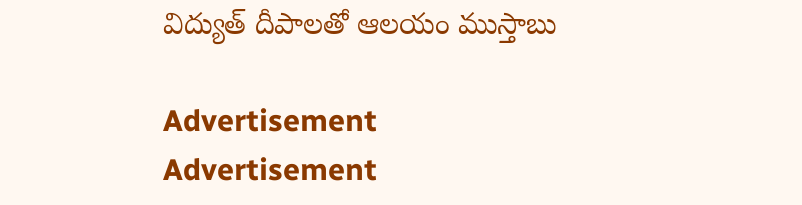విద్యుత్‌ దీపాలతో ఆలయం ముస్తాబు

Advertisement
Advertisement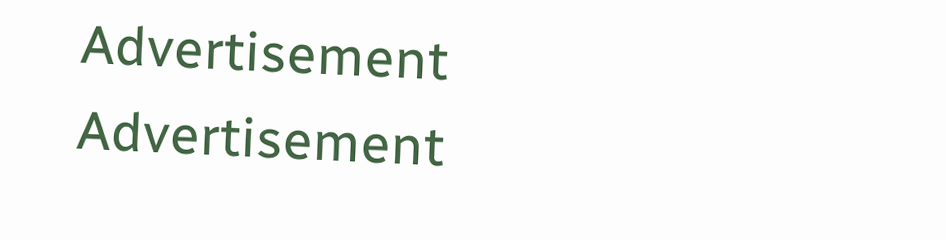Advertisement
Advertisement